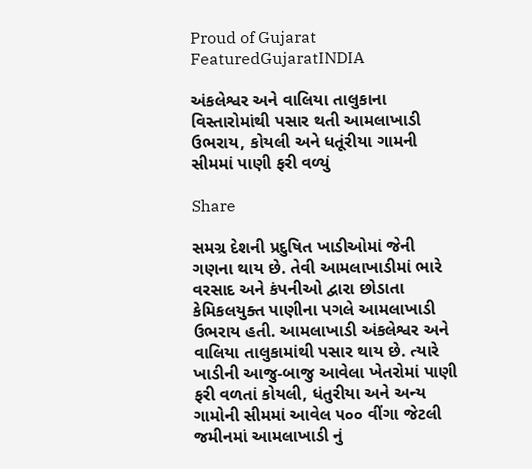Proud of Gujarat
FeaturedGujaratINDIA

અંકલેશ્વર અને વાલિયા તાલુકાના વિસ્તારોમાંથી પસાર થતી આમલાખાડી ઉભરાય, કોયલી અને ધતૂંરીયા ગામની સીમમાં પાણી ફરી વળ્યું

Share

સમગ્ર દેશની પ્રદુષિત ખાડીઓમાં જેની ગણના થાય છે. તેવી આમલાખાડીમાં ભારે વરસાદ અને કંપનીઓ દ્વારા છોડાતા કેમિકલયુક્ત પાણીના પગલે આમલાખાડી ઉભરાય હતી. આમલાખાડી અંકલેશ્વર અને વાલિયા તાલુકામાંથી પસાર થાય છે. ત્યારે ખાડીની આજુ-બાજુ આવેલા ખેતરોમાં પાણી ફરી વળતાં કોયલી, ધંતુરીયા અને અન્ય ગામોની સીમમાં આવેલ ૫૦૦ વીંગા જેટલી જમીનમાં આમલાખાડી નું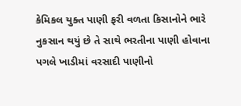કેમિકલ યુક્ત પાણી ફરી વળતા કિસાનોને ભારે નુકસાન થયું છે તે સાથે ભરતીના પાણી હોવાના પગલે ખાડીમાં વરસાદી પાણીનો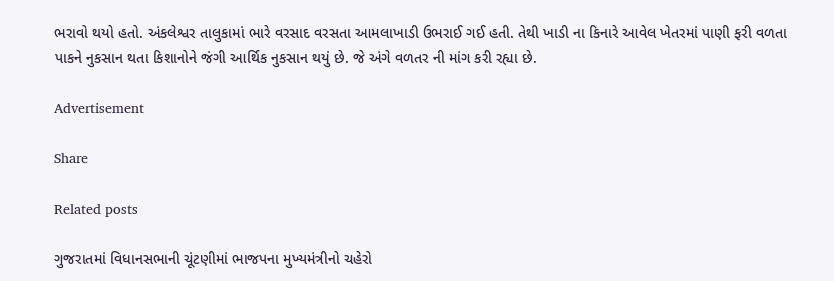ભરાવો થયો હતો. અંકલેશ્વર તાલુકામાં ભારે વરસાદ વરસતા આમલાખાડી ઉભરાઈ ગઈ હતી. તેથી ખાડી ના કિનારે આવેલ ખેતરમાં પાણી ફરી વળતા પાકને નુકસાન થતા કિશાનોને જંગી આર્થિક નુકસાન થયું છે. જે અંગે વળતર ની માંગ કરી રહ્યા છે.

Advertisement

Share

Related posts

ગુજરાતમાં વિધાનસભાની ચૂંટણીમાં ભાજપના મુખ્યમંત્રીનો ચહેરો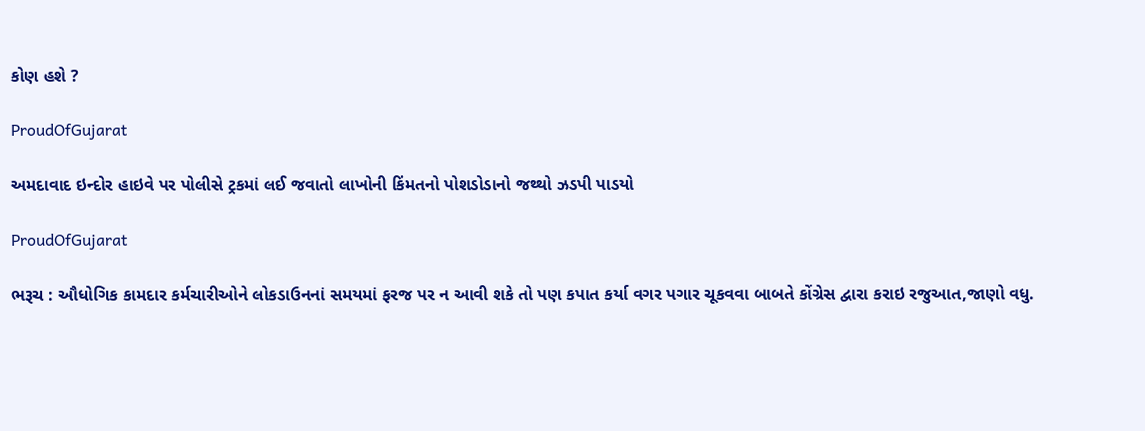કોણ હશે ?

ProudOfGujarat

અમદાવાદ ઇન્દોર હાઇવે પર પોલીસે ટ્રકમાં લઈ જવાતો લાખોની કિંમતનો પોશડોડાનો જથ્થો ઝડપી પાડયો

ProudOfGujarat

ભરૂચ : ઔધોગિક કામદાર કર્મચારીઓને લોકડાઉનનાં સમયમાં ફરજ પર ન આવી શકે તો પણ કપાત કર્યા વગર પગાર ચૂકવવા બાબતે કોંગ્રેસ દ્વારા કરાઇ રજુઆત,જાણો વધુ.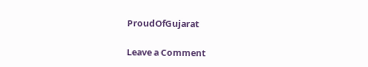ProudOfGujarat

Leave a Comment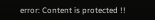error: Content is protected !!